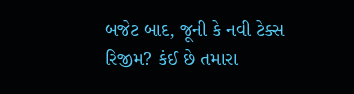બજેટ બાદ, જૂની કે નવી ટેક્સ રિજીમ? કંઈ છે તમારા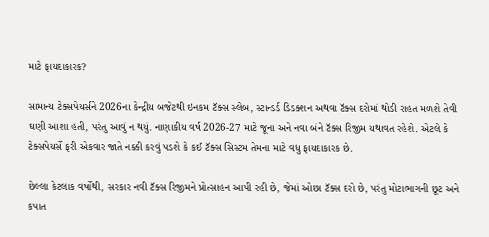માટે ફાયદાકારક?

સામાન્ય ટેક્સપેયર્સને 2026ના કેન્દ્રીય બજેટથી ઇનકમ ટૅક્સ સ્લેબ, સ્ટાન્ડર્ડ ડિડક્શન અથવા ટૅક્સ દરોમાં થોડી રાહત મળશે તેવી ઘણી આશા હતી, પરંતુ આવું ન થયું. નાણાકીય વર્ષ 2026-27 માટે જૂના અને નવા બંને ટૅક્સ રિજીમ યથાવત રહેશે. એટલે કે ટેક્સપેયર્સે ફરી એકવાર જાતે નક્કી કરવું પડશે કે કઈ ટૅક્સ સિસ્ટમ તેમના માટે વધુ ફાયદાકારક છે.

છેલ્લા કેટલાક વર્ષોથી, સરકાર નવી ટૅક્સ રિજીમને પ્રોત્સાહન આપી રહી છે, જેમાં ઓછા ટૅક્સ દરો છે, પરંતુ મોટાભાગની છૂટ અને કપાત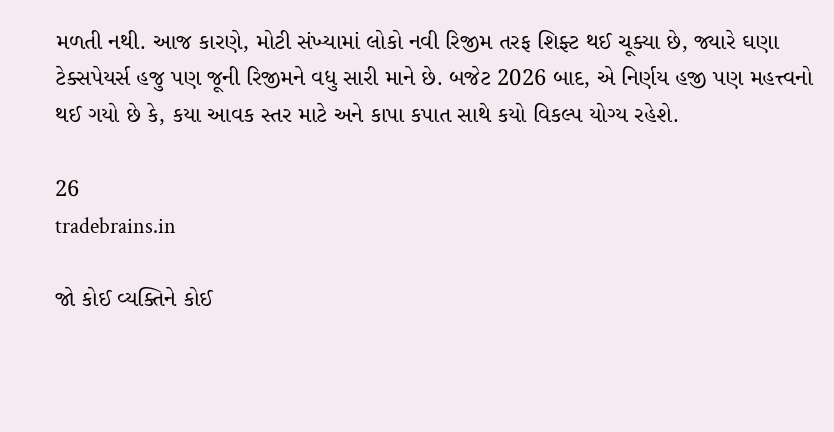મળતી નથી. આજ કારણે, મોટી સંખ્યામાં લોકો નવી રિજીમ તરફ શિફ્ટ થઈ ચૂક્યા છે, જ્યારે ઘણા ટેક્સપેયર્સ હજુ પણ જૂની રિજીમને વધુ સારી માને છે. બજેટ 2026 બાદ, એ નિર્ણય હજી પણ મહત્ત્વનો થઈ ગયો છે કે, કયા આવક સ્તર માટે અને કાપા કપાત સાથે કયો વિકલ્પ યોગ્ય રહેશે.

26
tradebrains.in

જો કોઈ વ્યક્તિને કોઈ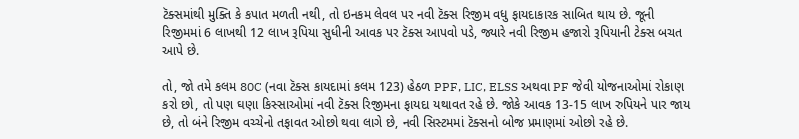ટૅક્સમાંથી મુક્તિ કે કપાત મળતી નથી, તો ઇનકમ લેવલ પર નવી ટૅક્સ રિજીમ વધુ ફાયદાકારક સાબિત થાય છે. જૂની રિજીમમાં 6 લાખથી 12 લાખ રૂપિયા સુધીની આવક પર ટૅક્સ આપવો પડે, જ્યારે નવી રિજીમ હજારો રૂપિયાની ટેક્સ બચત આપે છે.

તો, જો તમે કલમ 80C (નવા ટૅક્સ કાયદામાં કલમ 123) હેઠળ PPF, LIC, ELSS અથવા PF જેવી યોજનાઓમાં રોકાણ કરો છો, તો પણ ઘણા કિસ્સાઓમાં નવી ટૅક્સ રિજીમના ફાયદા યથાવત રહે છે. જોકે આવક 13-15 લાખ રુપિયને પાર જાય છે, તો બંને રિજીમ વચ્ચેનો તફાવત ઓછો થવા લાગે છે, નવી સિસ્ટમમાં ટૅક્સનો બોજ પ્રમાણમાં ઓછો રહે છે.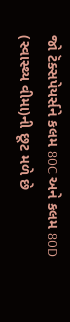જો ટૅક્સપેયર્સને કલમ 80C અને કલમ 80D (સ્વાસ્થ્ય વીમા)ની છૂટ મળે છે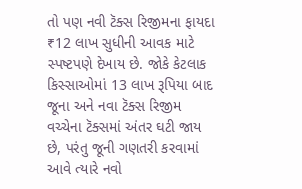તો પણ નવી ટૅક્સ રિજીમના ફાયદા ₹12 લાખ સુધીની આવક માટે સ્પષ્ટપણે દેખાય છે. જોકે કેટલાક કિસ્સાઓમાં 13 લાખ રૂપિયા બાદ જૂના અને નવા ટૅક્સ રિજીમ વચ્ચેના ટૅક્સમાં અંતર ઘટી જાય છે, પરંતુ જૂની ગણતરી કરવામાં આવે ત્યારે નવો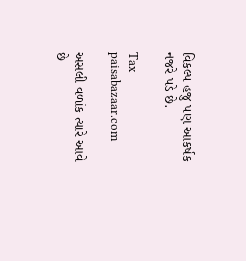વિકલ્પ હજુ પણ આકર્ષક નજરે પડે છે.

Tax
paisabazaar.com

અસલી વળાંક ત્યારે આવે છે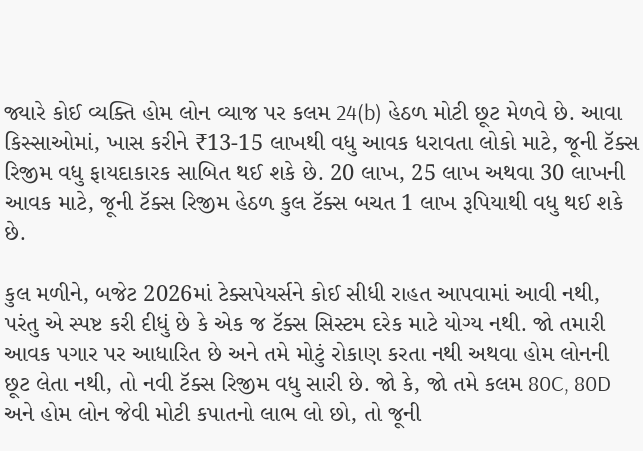જ્યારે કોઈ વ્યક્તિ હોમ લોન વ્યાજ પર કલમ 24(b) હેઠળ મોટી છૂટ મેળવે છે. આવા કિસ્સાઓમાં, ખાસ કરીને ₹13-15 લાખથી વધુ આવક ધરાવતા લોકો માટે, જૂની ટૅક્સ રિજીમ વધુ ફાયદાકારક સાબિત થઈ શકે છે. 20 લાખ, 25 લાખ અથવા 30 લાખની આવક માટે, જૂની ટૅક્સ રિજીમ હેઠળ કુલ ટૅક્સ બચત 1 લાખ રૂપિયાથી વધુ થઈ શકે છે.

કુલ મળીને, બજેટ 2026માં ટેક્સપેયર્સને કોઈ સીધી રાહત આપવામાં આવી નથી, પરંતુ એ સ્પષ્ટ કરી દીધું છે કે એક જ ટૅક્સ સિસ્ટમ દરેક માટે યોગ્ય નથી. જો તમારી આવક પગાર પર આધારિત છે અને તમે મોટું રોકાણ કરતા નથી અથવા હોમ લોનની છૂટ લેતા નથી, તો નવી ટૅક્સ રિજીમ વધુ સારી છે. જો કે, જો તમે કલમ 80C, 80D અને હોમ લોન જેવી મોટી કપાતનો લાભ લો છો, તો જૂની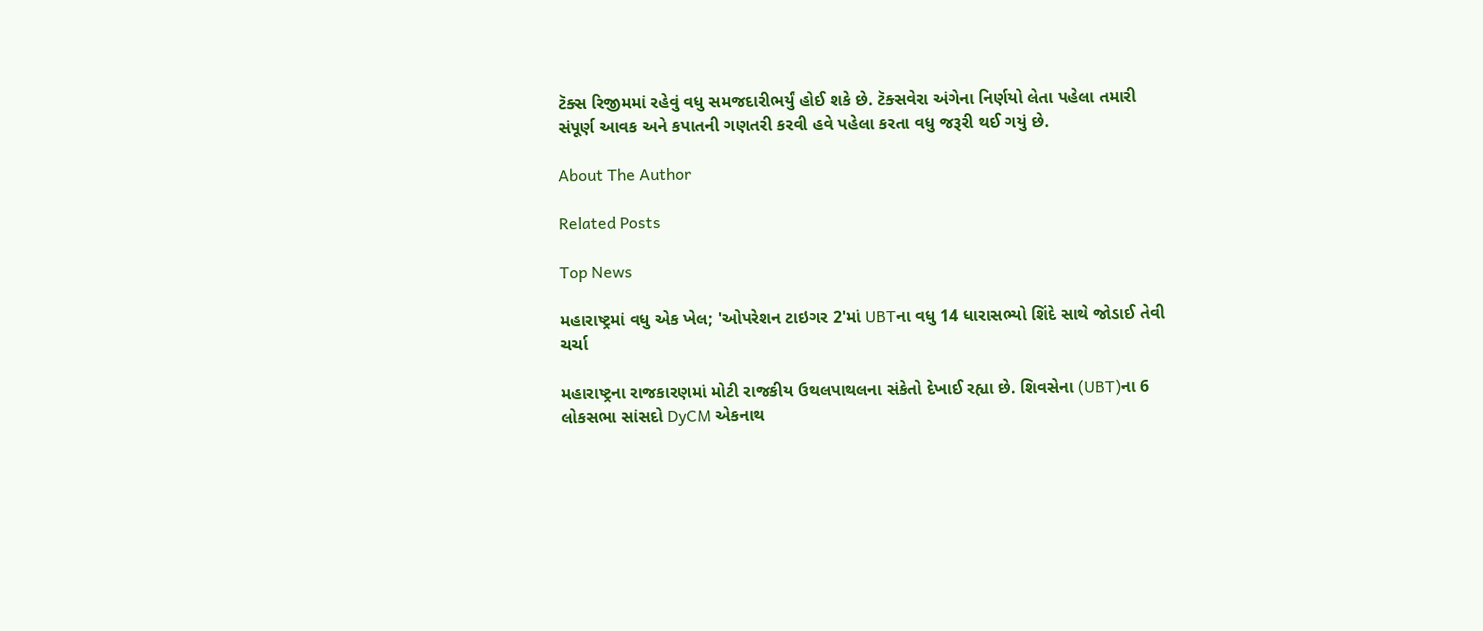ટૅક્સ રિજીમમાં રહેવું વધુ સમજદારીભર્યું હોઈ શકે છે. ટૅક્સવેરા અંગેના નિર્ણયો લેતા પહેલા તમારી સંપૂર્ણ આવક અને કપાતની ગણતરી કરવી હવે પહેલા કરતા વધુ જરૂરી થઈ ગયું છે.

About The Author

Related Posts

Top News

મહારાષ્ટ્રમાં વધુ એક ખેલ; 'ઓપરેશન ટાઇગર 2'માં UBTના વધુ 14 ધારાસભ્યો શિંદે સાથે જોડાઈ તેવી ચર્ચા

મહારાષ્ટ્રના રાજકારણમાં મોટી રાજકીય ઉથલપાથલના સંકેતો દેખાઈ રહ્યા છે. શિવસેના (UBT)ના 6 લોકસભા સાંસદો DyCM એકનાથ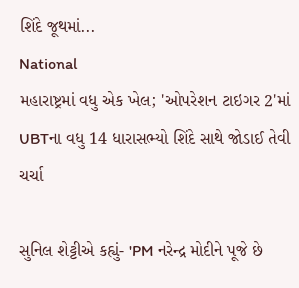શિંદે જૂથમાં...
National
મહારાષ્ટ્રમાં વધુ એક ખેલ; 'ઓપરેશન ટાઇગર 2'માં UBTના વધુ 14 ધારાસભ્યો શિંદે સાથે જોડાઈ તેવી ચર્ચા

સુનિલ શેટ્ટીએ કહ્યું- 'PM નરેન્દ્ર મોદીને પૂજે છે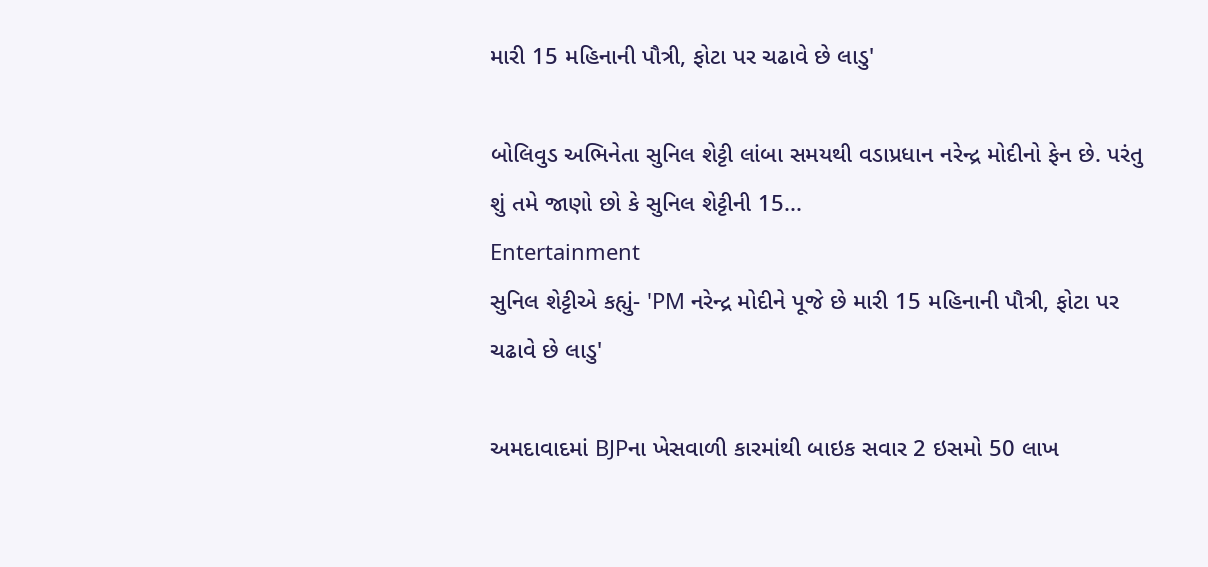મારી 15 મહિનાની પૌત્રી, ફોટા પર ચઢાવે છે લાડુ'

બોલિવુડ અભિનેતા સુનિલ શેટ્ટી લાંબા સમયથી વડાપ્રધાન નરેન્દ્ર મોદીનો ફેન છે. પરંતુ શું તમે જાણો છો કે સુનિલ શેટ્ટીની 15...
Entertainment
સુનિલ શેટ્ટીએ કહ્યું- 'PM નરેન્દ્ર મોદીને પૂજે છે મારી 15 મહિનાની પૌત્રી, ફોટા પર ચઢાવે છે લાડુ'

અમદાવાદમાં BJPના ખેસવાળી કારમાંથી બાઇક સવાર 2 ઇસમો 50 લાખ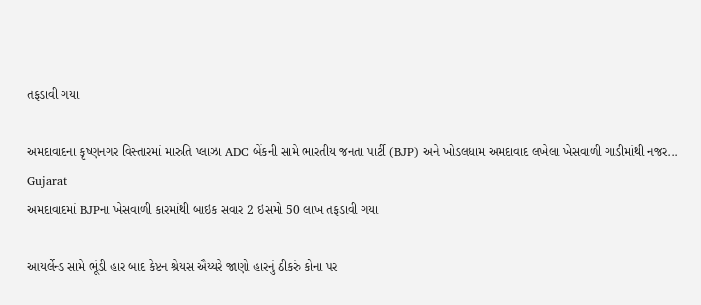તફડાવી ગયા

અમદાવાદના કૃષ્ણનગર વિસ્તારમાં મારુતિ પ્લાઝા ADC બેંકની સામે ભારતીય જનતા પાર્ટી (BJP) અને ખોડલધામ અમદાવાદ લખેલા ખેસવાળી ગાડીમાંથી નજર...
Gujarat
અમદાવાદમાં BJPના ખેસવાળી કારમાંથી બાઇક સવાર 2 ઇસમો 50 લાખ તફડાવી ગયા

આયર્લેન્ડ સામે ભૂંડી હાર બાદ કેપ્ટન શ્રેયસ ઐય્યરે જાણો હારનું ઠીકરું કોના પર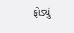ફોડ્યું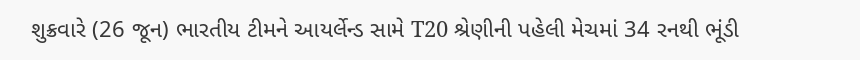શુક્રવારે (26 જૂન) ભારતીય ટીમને આયર્લેન્ડ સામે T20 શ્રેણીની પહેલી મેચમાં 34 રનથી ભૂંડી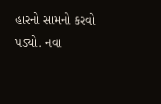હારનો સામનો કરવો પડ્યો. નવા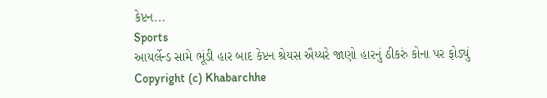કેપ્ટન...
Sports
આયર્લેન્ડ સામે ભૂંડી હાર બાદ કેપ્ટન શ્રેયસ ઐય્યરે જાણો હારનું ઠીકરું કોના પર ફોડ્યું
Copyright (c) Khabarchhe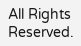All Rights Reserved.